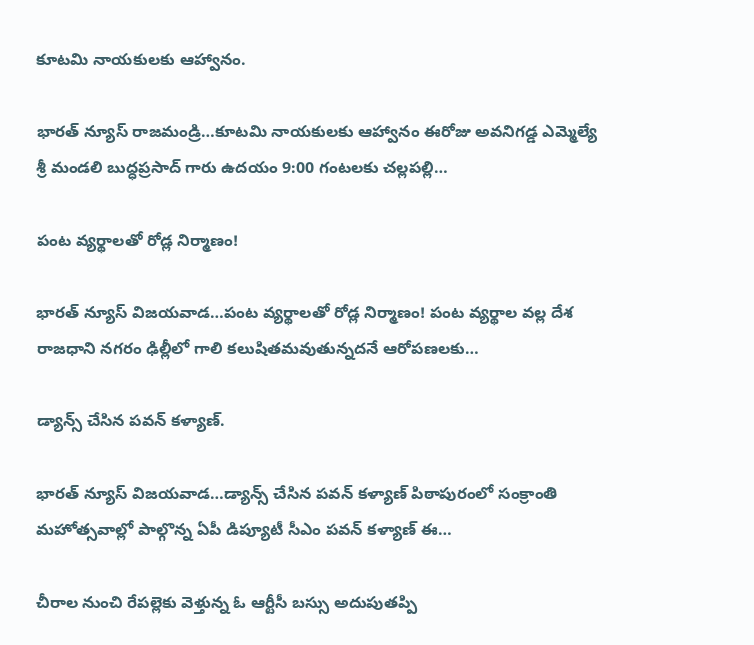కూటమి నాయకులకు ఆహ్వానం.

భారత్ న్యూస్ రాజమండ్రి…కూటమి నాయకులకు ఆహ్వానం ఈరోజు అవనిగడ్డ ఎమ్మెల్యే శ్రీ మండలి బుద్ధప్రసాద్ గారు ఉదయం 9:00 గంటలకు చల్లపల్లి…

పంట వ్యర్థాలతో రోడ్ల నిర్మాణం!

భారత్ న్యూస్ విజయవాడ…పంట వ్యర్థాలతో రోడ్ల నిర్మాణం! పంట వ్యర్థాల వల్ల దేశ రాజధాని నగరం ఢిల్లీలో గాలి కలుషితమవుతున్నదనే ఆరోపణలకు…

డ్యాన్స్‌ చేసిన పవన్ కళ్యాణ్.

భారత్ న్యూస్ విజయవాడ…డ్యాన్స్‌ చేసిన పవన్ కళ్యాణ్ పిఠాపురంలో సంక్రాంతి మహోత్సవాల్లో పాల్గొన్న ఏపీ డిప్యూటీ సీఎం పవన్ కళ్యాణ్ ఈ…

చీరాల నుంచి రేపల్లెకు వెళ్తున్న ఓ ఆర్టీసీ బస్సు అదుపుతప్పి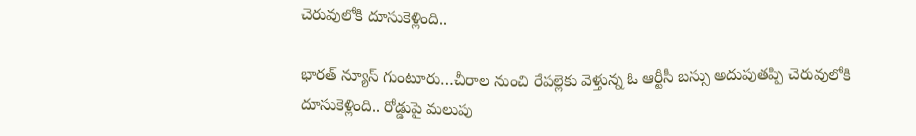చెరువులోకి దూసుకెళ్లింది..

భారత్ న్యూస్ గుంటూరు…చీరాల నుంచి రేపల్లెకు వెళ్తున్న ఓ ఆర్టీసీ బస్సు అదుపుతప్పి చెరువులోకి దూసుకెళ్లింది.. రోడ్డుపై మలుపు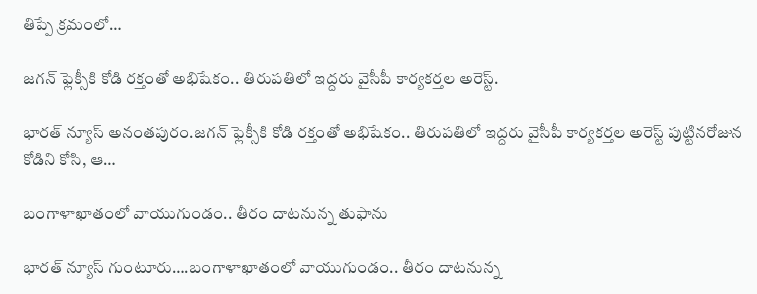తిప్పే క్రమంలో…

జగన్ ఫ్లెక్సీకి కోడి రక్తంతో అభిషేకం.. తిరుపతిలో ఇద్దరు వైసీపీ కార్యకర్తల అరెస్ట్.

భారత్ న్యూస్ అనంతపురం.జగన్ ఫ్లెక్సీకి కోడి రక్తంతో అభిషేకం.. తిరుపతిలో ఇద్దరు వైసీపీ కార్యకర్తల అరెస్ట్ పుట్టినరోజున కోడిని కోసి, ఆ…

బంగాళాఖాతంలో వాయుగుండం.. తీరం దాటనున్న తుఫాను

భారత్ న్యూస్ గుంటూరు….బంగాళాఖాతంలో వాయుగుండం.. తీరం దాటనున్న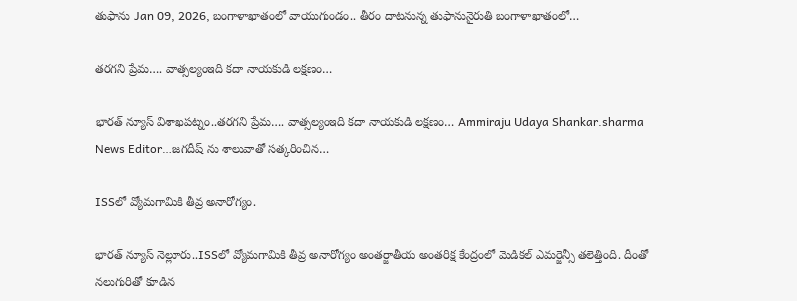తుఫాను Jan 09, 2026, బంగాళాఖాతంలో వాయుగుండం.. తీరం దాటనున్న తుఫానునైరుతి బంగాళాఖాతంలో…

తరగని ప్రేమ…. వాత్సల్యంఇది కదా నాయకుడి లక్షణం…

భారత్ న్యూస్ విశాఖపట్నం..తరగని ప్రేమ…. వాత్సల్యంఇది కదా నాయకుడి లక్షణం… Ammiraju Udaya Shankar.sharma News Editor…జగదీష్ ను శాలువాతో సత్కరించిన…

ISSలో వ్యోమగామికి తీవ్ర అనారోగ్యం.

భారత్ న్యూస్ నెల్లూరు..ISSలో వ్యోమగామికి తీవ్ర అనారోగ్యం అంతర్జాతీయ అంతరిక్ష కేంద్రంలో మెడికల్‌ ఎమర్జెన్సీ తలెత్తింది. దీంతో నలుగురితో కూడిన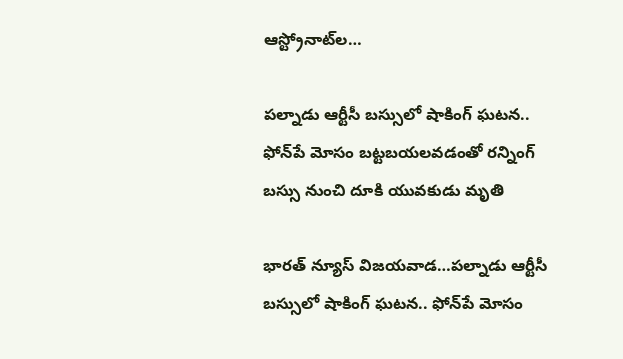ఆస్ట్రోనాట్‌ల…

పల్నాడు ఆర్టీసీ బస్సులో షాకింగ్ ఘటన.. ఫోన్‌పే మోసం బట్టబయలవడంతో రన్నింగ్ బస్సు నుంచి దూకి యువకుడు మృతి

భారత్ న్యూస్ విజయవాడ…పల్నాడు ఆర్టీసీ బస్సులో షాకింగ్ ఘటన.. ఫోన్‌పే మోసం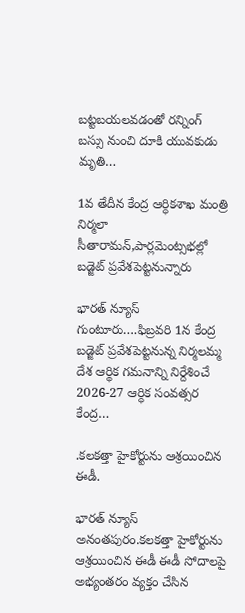బట్టబయలవడంతో రన్నింగ్ బస్సు నుంచి దూకి యువకుడు మృతి…

1వ తేదీన కేంద్ర ఆర్ధికశాఖ మంత్రి నిర్మలా సీతారామన్,పార్లమెంట్సభల్లో బడ్జెట్ ప్రవేశపెట్టనున్నారు

భారత్ న్యూస్ గుంటూరు….ఫిబ్రవరి 1న కేంద్ర బడ్జెట్ ప్రవేశపెట్టనున్న నిర్మలమ్మ దేశ ఆర్థిక గమనాన్ని నిర్దేశించే 2026-27 ఆర్ధిక సంవత్సర కేంద్ర…

.కలకత్తా హైకోర్టును ఆశ్రయించిన ఈడీ.

భారత్ న్యూస్ అనంతపురం.కలకత్తా హైకోర్టును ఆశ్రయించిన ఈడీ ఈడీ సోదాలపై అభ్యంతరం వ్యక్తం చేసిన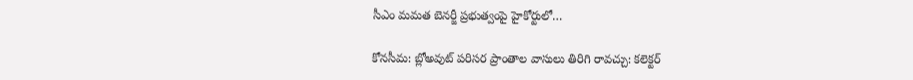సీఎం మమత బెనర్జీ ప్రభుత్వంపై హైకోర్టులో…

కోనసీమ: బ్లోఅవుట్ పరిసర ప్రాంతాల వాసులు తిరిగి రావచ్చు: కలెక్టర్‌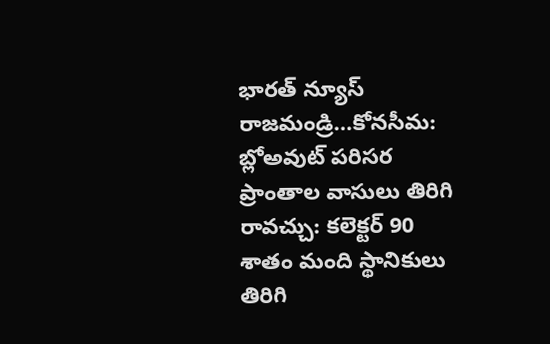భారత్ న్యూస్ రాజమండ్రి…కోనసీమ: బ్లోఅవుట్ పరిసర ప్రాంతాల వాసులు తిరిగి రావచ్చు: కలెక్టర్‌ 90 శాతం మంది స్థానికులు తిరిగి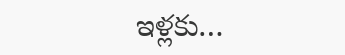ఇళ్లకు…